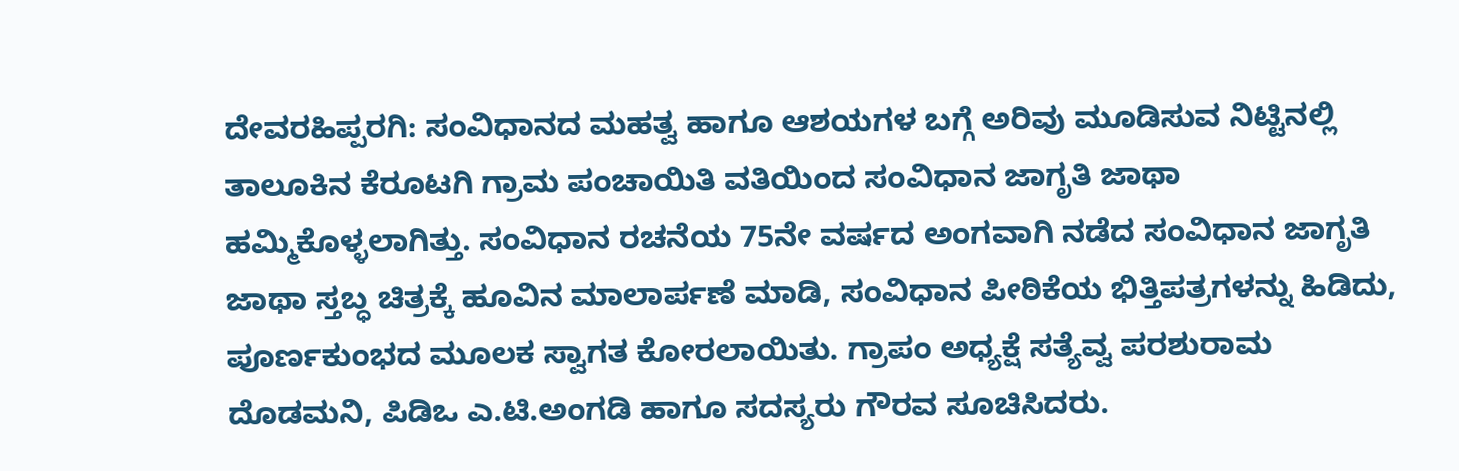ದೇವರಹಿಪ್ಪರಗಿ: ಸಂವಿಧಾನದ ಮಹತ್ವ ಹಾಗೂ ಆಶಯಗಳ ಬಗ್ಗೆ ಅರಿವು ಮೂಡಿಸುವ ನಿಟ್ಟಿನಲ್ಲಿ ತಾಲೂಕಿನ ಕೆರೂಟಗಿ ಗ್ರಾಮ ಪಂಚಾಯಿತಿ ವತಿಯಿಂದ ಸಂವಿಧಾನ ಜಾಗೃತಿ ಜಾಥಾ ಹಮ್ಮಿಕೊಳ್ಳಲಾಗಿತ್ತು. ಸಂವಿಧಾನ ರಚನೆಯ 75ನೇ ವರ್ಷದ ಅಂಗವಾಗಿ ನಡೆದ ಸಂವಿಧಾನ ಜಾಗೃತಿ ಜಾಥಾ ಸ್ತಬ್ಧ ಚಿತ್ರಕ್ಕೆ ಹೂವಿನ ಮಾಲಾರ್ಪಣೆ ಮಾಡಿ, ಸಂವಿಧಾನ ಪೀಠಿಕೆಯ ಭಿತ್ತಿಪತ್ರಗಳನ್ನು ಹಿಡಿದು, ಪೂರ್ಣಕುಂಭದ ಮೂಲಕ ಸ್ವಾಗತ ಕೋರಲಾಯಿತು. ಗ್ರಾಪಂ ಅಧ್ಯಕ್ಷೆ ಸತ್ಯೆವ್ವ ಪರಶುರಾಮ ದೊಡಮನಿ, ಪಿಡಿಒ ಎ.ಟಿ.ಅಂಗಡಿ ಹಾಗೂ ಸದಸ್ಯರು ಗೌರವ ಸೂಚಿಸಿದರು.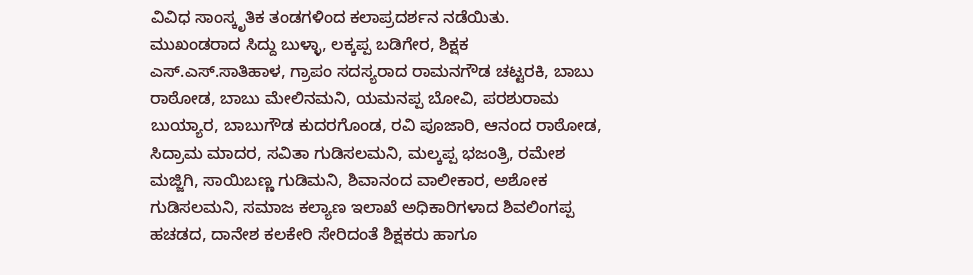ವಿವಿಧ ಸಾಂಸ್ಕೃತಿಕ ತಂಡಗಳಿಂದ ಕಲಾಪ್ರದರ್ಶನ ನಡೆಯಿತು.
ಮುಖಂಡರಾದ ಸಿದ್ದು ಬುಳ್ಳಾ, ಲಕ್ಕಪ್ಪ ಬಡಿಗೇರ, ಶಿಕ್ಷಕ ಎಸ್.ಎಸ್.ಸಾತಿಹಾಳ, ಗ್ರಾಪಂ ಸದಸ್ಯರಾದ ರಾಮನಗೌಡ ಚಟ್ಟರಕಿ, ಬಾಬು ರಾಠೋಡ, ಬಾಬು ಮೇಲಿನಮನಿ, ಯಮನಪ್ಪ ಬೋವಿ, ಪರಶುರಾಮ ಬುಯ್ಯಾರ, ಬಾಬುಗೌಡ ಕುದರಗೊಂಡ, ರವಿ ಪೂಜಾರಿ, ಆನಂದ ರಾಠೋಡ, ಸಿದ್ರಾಮ ಮಾದರ, ಸವಿತಾ ಗುಡಿಸಲಮನಿ, ಮಲ್ಕಪ್ಪ ಭಜಂತ್ರಿ, ರಮೇಶ ಮಜ್ಜಿಗಿ, ಸಾಯಿಬಣ್ಣ ಗುಡಿಮನಿ, ಶಿವಾನಂದ ವಾಲೀಕಾರ, ಅಶೋಕ ಗುಡಿಸಲಮನಿ, ಸಮಾಜ ಕಲ್ಯಾಣ ಇಲಾಖೆ ಅಧಿಕಾರಿಗಳಾದ ಶಿವಲಿಂಗಪ್ಪ ಹಚಡದ, ದಾನೇಶ ಕಲಕೇರಿ ಸೇರಿದಂತೆ ಶಿಕ್ಷಕರು ಹಾಗೂ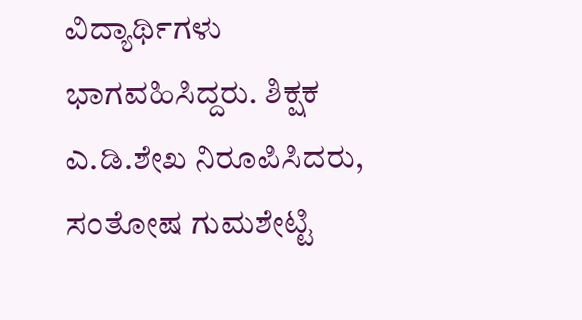ವಿದ್ಯಾರ್ಥಿಗಳು ಭಾಗವಹಿಸಿದ್ದರು. ಶಿಕ್ಷಕ ಎ.ಡಿ.ಶೇಖ ನಿರೂಪಿಸಿದರು, ಸಂತೋಷ ಗುಮಶೇಟ್ಟಿ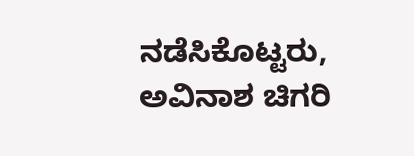ನಡೆಸಿಕೊಟ್ಟರು, ಅವಿನಾಶ ಚಿಗರಿ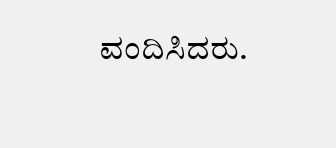ವಂದಿಸಿದರು.